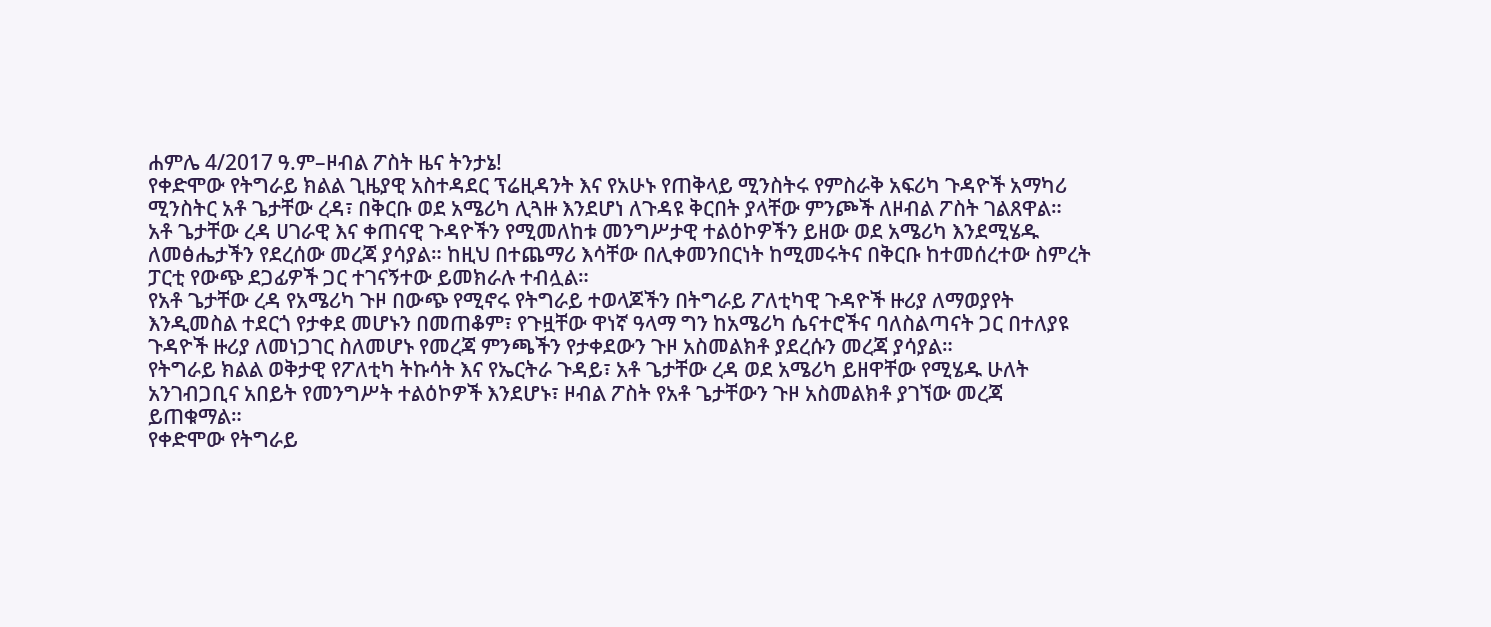ሐምሌ 4/2017 ዓ.ም–ዞብል ፖስት ዜና ትንታኔ!
የቀድሞው የትግራይ ክልል ጊዜያዊ አስተዳደር ፕሬዚዳንት እና የአሁኑ የጠቅላይ ሚንስትሩ የምስራቅ አፍሪካ ጉዳዮች አማካሪ ሚንስትር አቶ ጌታቸው ረዳ፣ በቅርቡ ወደ አሜሪካ ሊጓዙ እንደሆነ ለጉዳዩ ቅርበት ያላቸው ምንጮች ለዞብል ፖስት ገልጸዋል።
አቶ ጌታቸው ረዳ ሀገራዊ እና ቀጠናዊ ጉዳዮችን የሚመለከቱ መንግሥታዊ ተልዕኮዎችን ይዘው ወደ አሜሪካ እንደሚሄዱ ለመፅሔታችን የደረሰው መረጃ ያሳያል። ከዚህ በተጨማሪ እሳቸው በሊቀመንበርነት ከሚመሩትና በቅርቡ ከተመሰረተው ስምረት ፓርቲ የውጭ ደጋፊዎች ጋር ተገናኝተው ይመክራሉ ተብሏል።
የአቶ ጌታቸው ረዳ የአሜሪካ ጉዞ በውጭ የሚኖሩ የትግራይ ተወላጆችን በትግራይ ፖለቲካዊ ጉዳዮች ዙሪያ ለማወያየት እንዲመስል ተደርጎ የታቀደ መሆኑን በመጠቆም፣ የጉዟቸው ዋነኛ ዓላማ ግን ከአሜሪካ ሴናተሮችና ባለስልጣናት ጋር በተለያዩ ጉዳዮች ዙሪያ ለመነጋገር ስለመሆኑ የመረጃ ምንጫችን የታቀደውን ጉዞ አስመልክቶ ያደረሱን መረጃ ያሳያል።
የትግራይ ክልል ወቅታዊ የፖለቲካ ትኩሳት እና የኤርትራ ጉዳይ፣ አቶ ጌታቸው ረዳ ወደ አሜሪካ ይዘዋቸው የሚሄዱ ሁለት አንገብጋቢና አበይት የመንግሥት ተልዕኮዎች እንደሆኑ፣ ዞብል ፖስት የአቶ ጌታቸውን ጉዞ አስመልክቶ ያገኘው መረጃ ይጠቁማል።
የቀድሞው የትግራይ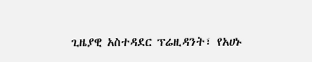ጊዜያዊ አስተዳደር ፕሬዚዳንት፣ የአሀኑ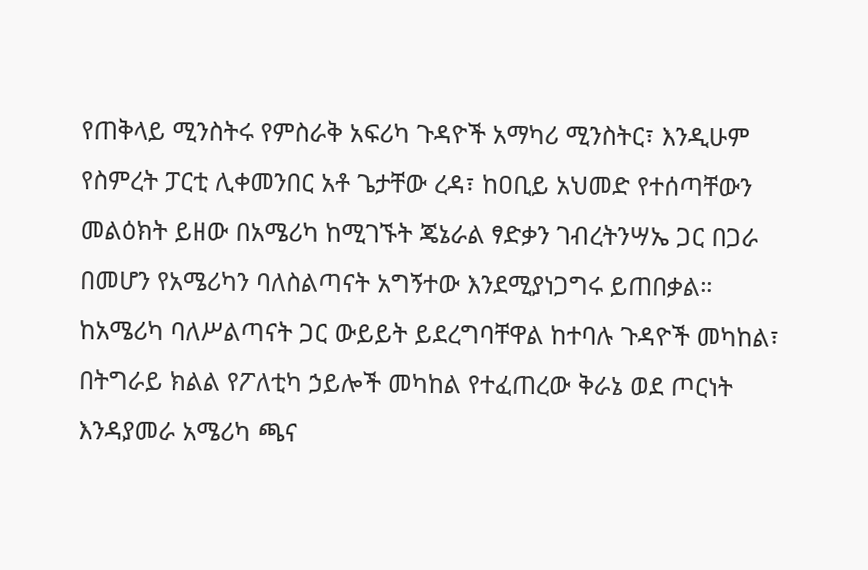የጠቅላይ ሚንስትሩ የምስራቅ አፍሪካ ጉዳዮች አማካሪ ሚንስትር፣ እንዲሁም የስምረት ፓርቲ ሊቀመንበር አቶ ጌታቸው ረዳ፣ ከዐቢይ አህመድ የተሰጣቸውን መልዕክት ይዘው በአሜሪካ ከሚገኙት ጄኔራል ፃድቃን ገብረትንሣኤ ጋር በጋራ በመሆን የአሜሪካን ባለስልጣናት አግኝተው እንደሚያነጋግሩ ይጠበቃል።
ከአሜሪካ ባለሥልጣናት ጋር ውይይት ይደረግባቸዋል ከተባሉ ጉዳዮች መካከል፣ በትግራይ ክልል የፖለቲካ ኃይሎች መካከል የተፈጠረው ቅራኔ ወደ ጦርነት እንዳያመራ አሜሪካ ጫና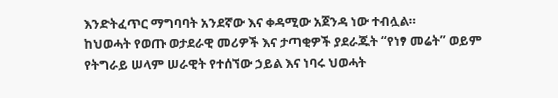እንድትፈጥር ማግባባት አንደኛው እና ቀዳሚው አጀንዳ ነው ተብሏል።
ከህወሓት የወጡ ወታደራዊ መሪዎች እና ታጣቂዎች ያደራጁት “የነፃ መሬት” ወይም የትግራይ ሠላም ሠራዊት የተሰኘው ኃይል እና ነባሩ ህወሓት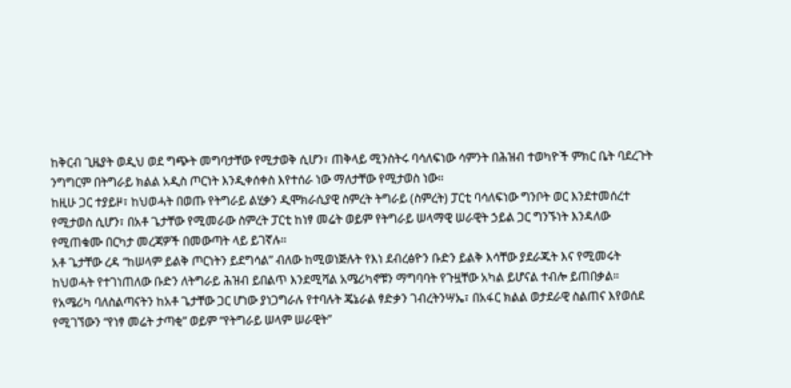ከቅርብ ጊዜያት ወዲህ ወደ ግጭት መግባታቸው የሚታወቅ ሲሆን፣ ጠቅላይ ሚንስትሩ ባሳለፍነው ሳምንት በሕዝብ ተወካዮች ምክር ቤት ባደረጉት ንግግርም በትግራይ ክልል አዲስ ጦርነት እንዲቀሰቀስ እየተሰራ ነው ማለታቸው የሚታወስ ነው።
ከዚሁ ጋር ተያይዞ፣ ከህወሓት በወጡ የትግራይ ልሂቃን ዲሞክራሲያዊ ስምረት ትግራይ (ስምረት) ፓርቲ ባሳለፍነው ግንቦት ወር እንደተመሰረተ የሚታወስ ሲሆን፣ በአቶ ጌታቸው የሚመራው ስምረት ፓርቲ ከነፃ መሬት ወይም የትግራይ ሠላማዊ ሠራዊት ኃይል ጋር ግንኙነት እንዳለው የሚጠቁሙ በርካታ መረጃዎች በመውጣት ላይ ይገኛሉ።
አቶ ጌታቸው ረዳ “ከሠላም ይልቅ ጦርነትን ይደግሳል” ብለው ከሚወነጅሉት የእነ ደብረፅዮን ቡድን ይልቅ እሳቸው ያደራጁት እና የሚመሩት ከህወሓት የተገነጠለው ቡድን ለትግራይ ሕዝብ ይበልጥ እንደሚሻል አሜሪካኖቹን ማግባባት የጉዟቸው አካል ይሆናል ተብሎ ይጠበቃል።
የአሜሪካ ባለስልጣናትን ከአቶ ጌታቸው ጋር ሆነው ያነጋግራሉ የተባሉት ጄኔራል ፃድቃን ገብረትንሣኤ፣ በአፋር ክልል ወታደራዊ ስልጠና እየወሰደ የሚገኘውን “የነፃ መሬት ታጣቂ” ወይም “የትግራይ ሠላም ሠራዊት”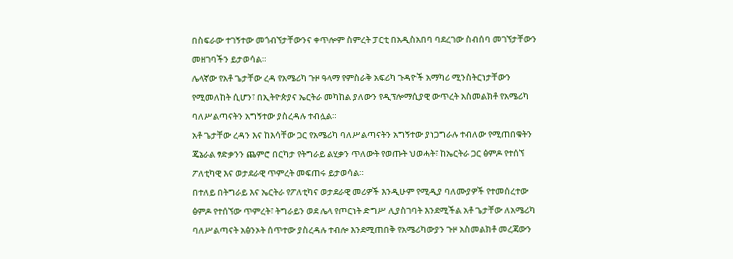በስፍራው ተገኝተው መጎብኘታቸውንና ቀጥሎም ስምረት ፓርቲ በአዲስአበባ ባደረገው ስብሰባ መገኘታቸውን መዘገባችን ይታወሳል።
ሌላኛው የአቶ ጌታቸው ረዳ የአሜሪካ ጉዞ ዓላማ የምስራቅ አፍሪካ ጉዳዮች አማካሪ ሚንስትርነታቸውን የሚመለከት ሲሆን፣ በኢትዮጵያና ኤርትራ መካከል ያለውን የዲፕሎማሲያዊ ውጥረት አስመልክቶ የአሜሪካ ባለሥልጣናትን አግኝተው ያስረዳሉ ተብሏል።
አቶ ጌታቸው ረዳን እና ከእሳቸው ጋር የአሜሪካ ባለሥልጣናትን አግኝተው ያነጋግራሉ ተብለው የሚጠበቁትን ጄኔራል ፃድቃንን ጨምሮ በርካታ የትግራይ ልሂቃን ጥለውት የወጡት ህወሓት፣ ከኤርትራ ጋር ፅምዶ የተሰኘ ፖለቲካዊ እና ወታደራዊ ጥምረት መፍጠሩ ይታወሳል።
በተለይ በትግራይ እና ኤርትራ የፖለቲካና ወታደራዊ መሪዎች እንዲሁም የሚዲያ ባለሙያዎች የተመሰረተው ፅምዶ የተሰኘው ጥምረት፣ ትግራይን ወደ ሌላ የጦርነት ድግሥ ሊያስገባት እንደሚችል አቶ ጌታቸው ለአሜሪካ ባለሥልጣናት አፅንኦት ሰጥተው ያስረዳሉ ተብሎ እንደሚጠበቅ የአሜሪካውያን ጉዞ አስመልክቶ መረጃውን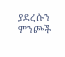ያደረሱን ምንጮች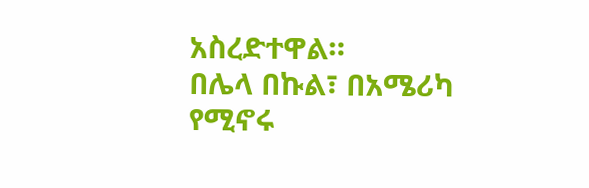አስረድተዋል።
በሌላ በኩል፣ በአሜሪካ የሚኖሩ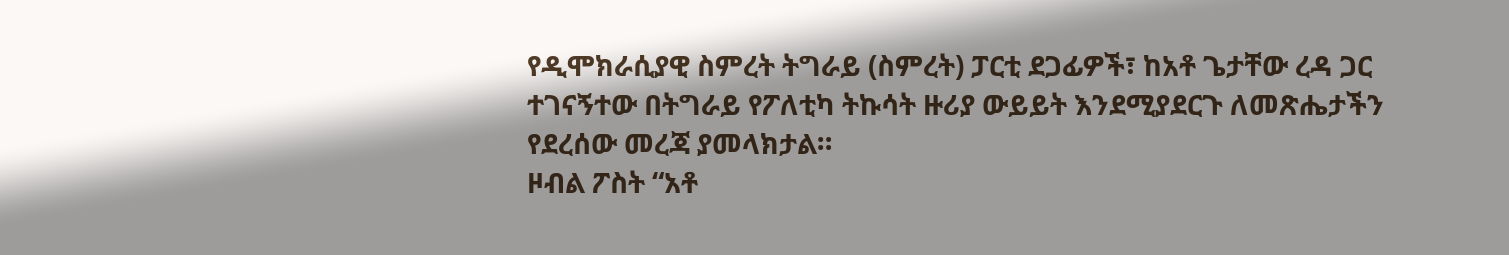የዲሞክራሲያዊ ስምረት ትግራይ (ስምረት) ፓርቲ ደጋፊዎች፣ ከአቶ ጌታቸው ረዳ ጋር ተገናኝተው በትግራይ የፖለቲካ ትኩሳት ዙሪያ ውይይት እንደሚያደርጉ ለመጽሔታችን የደረሰው መረጃ ያመላክታል።
ዞብል ፖስት “አቶ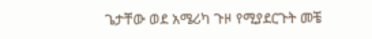ጌታቸው ወደ አሜሪካ ጉዞ የሚያደርጉት መቼ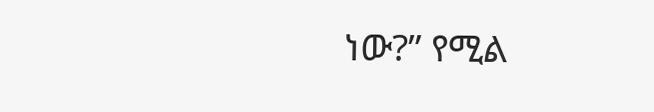ነው?” የሚል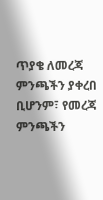ጥያቄ ለመረጃ ምንጫችን ያቀረበ ቢሆንም፣ የመረጃ ምንጫችን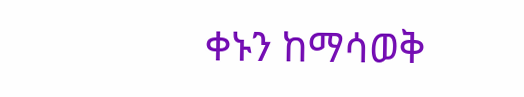ቀኑን ከማሳወቅ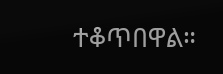ተቆጥበዋል።